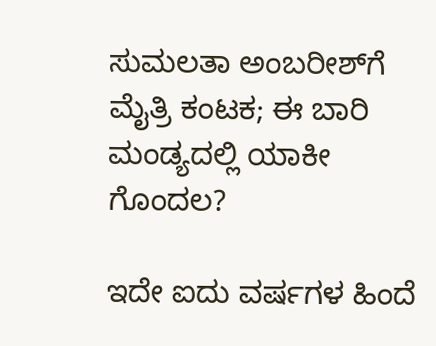ಸುಮಲತಾ ಅಂಬರೀಶ್‌ಗೆ ಮೈತ್ರಿ ಕಂಟಕ; ಈ ಬಾರಿ ಮಂಡ್ಯದಲ್ಲಿ ಯಾಕೀ ಗೊಂದಲ?

ಇದೇ ಐದು ವರ್ಷಗಳ ಹಿಂದೆ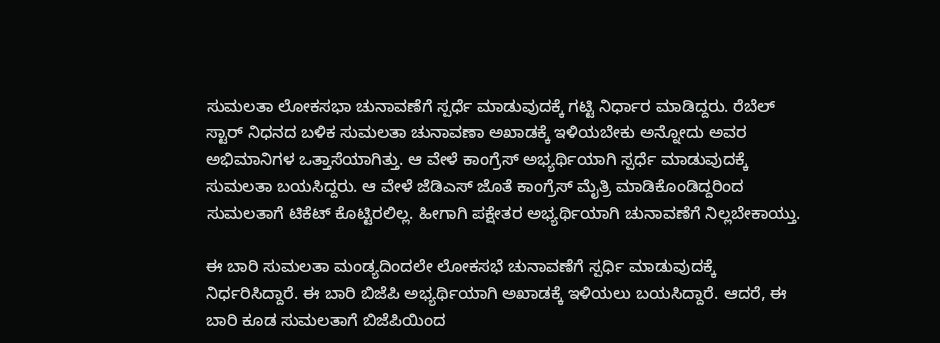ಸುಮಲತಾ ಲೋಕಸಭಾ ಚುನಾವಣೆಗೆ ಸ್ಪರ್ಧೆ ಮಾಡುವುದಕ್ಕೆ ಗಟ್ಟಿ ನಿರ್ಧಾರ ಮಾಡಿದ್ದರು. ರೆಬೆಲ್ ಸ್ಟಾರ್ ನಿಧನದ ಬಳಿಕ ಸುಮಲತಾ ಚುನಾವಣಾ ಅಖಾಡಕ್ಕೆ ಇಳಿಯಬೇಕು ಅನ್ನೋದು ಅವರ ಅಭಿಮಾನಿಗಳ ಒತ್ತಾಸೆಯಾಗಿತ್ತು. ಆ ವೇಳೆ ಕಾಂಗ್ರೆಸ್ ಅಭ್ಯರ್ಥಿಯಾಗಿ ಸ್ಪರ್ಧೆ ಮಾಡುವುದಕ್ಕೆ ಸುಮಲತಾ ಬಯಸಿದ್ದರು. ಆ ವೇಳೆ ಜೆಡಿಎಸ್ ಜೊತೆ ಕಾಂಗ್ರೆಸ್ ಮೈತ್ರಿ ಮಾಡಿಕೊಂಡಿದ್ದರಿಂದ ಸುಮಲತಾಗೆ ಟಿಕೆಟ್ ಕೊಟ್ಟಿರಲಿಲ್ಲ. ಹೀಗಾಗಿ ಪಕ್ಷೇತರ ಅಭ್ಯರ್ಥಿಯಾಗಿ ಚುನಾವಣೆಗೆ ನಿಲ್ಲಬೇಕಾಯ್ತು.

ಈ ಬಾರಿ ಸುಮಲತಾ ಮಂಡ್ಯದಿಂದಲೇ ಲೋಕಸಭೆ ಚುನಾವಣೆಗೆ ಸ್ಪರ್ಧಿ ಮಾಡುವುದಕ್ಕೆ ನಿರ್ಧರಿಸಿದ್ದಾರೆ. ಈ ಬಾರಿ ಬಿಜೆಪಿ ಅಭ್ಯರ್ಥಿಯಾಗಿ ಅಖಾಡಕ್ಕೆ ಇಳಿಯಲು ಬಯಸಿದ್ದಾರೆ. ಆದರೆ, ಈ ಬಾರಿ ಕೂಡ ಸುಮಲತಾಗೆ ಬಿಜೆಪಿಯಿಂದ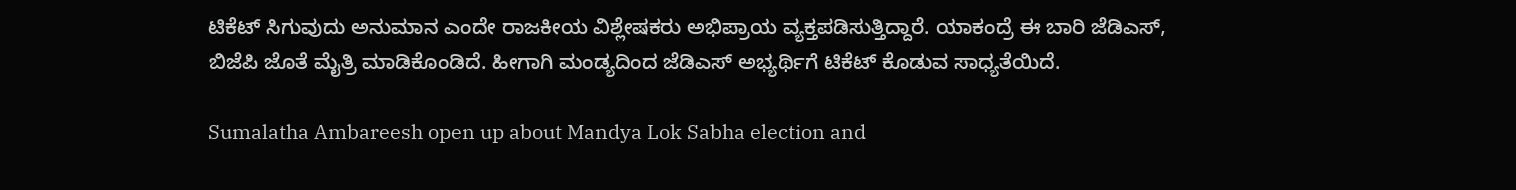ಟಿಕೆಟ್ ಸಿಗುವುದು ಅನುಮಾನ ಎಂದೇ ರಾಜಕೀಯ ವಿಶ್ಲೇಷಕರು ಅಭಿಪ್ರಾಯ ವ್ಯಕ್ತಪಡಿಸುತ್ತಿದ್ದಾರೆ. ಯಾಕಂದ್ರೆ ಈ ಬಾರಿ ಜೆಡಿಎಸ್, ಬಿಜೆಪಿ ಜೊತೆ ಮೈತ್ರಿ ಮಾಡಿಕೊಂಡಿದೆ. ಹೀಗಾಗಿ ಮಂಡ್ಯದಿಂದ ಜೆಡಿಎಸ್ ಅಭ್ಯರ್ಥಿಗೆ ಟಿಕೆಟ್ ಕೊಡುವ ಸಾಧ್ಯತೆಯಿದೆ.

Sumalatha Ambareesh open up about Mandya Lok Sabha election and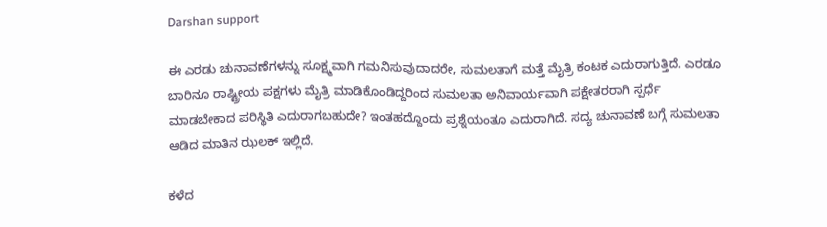Darshan support

ಈ ಎರಡು ಚುನಾವಣೆಗಳನ್ನು ಸೂಕ್ಷ್ಮವಾಗಿ ಗಮನಿಸುವುದಾದರೇ, ಸುಮಲತಾಗೆ ಮತ್ತೆ ಮೈತ್ರಿ ಕಂಟಕ ಎದುರಾಗುತ್ತಿದೆ. ಎರಡೂ ಬಾರಿನೂ ರಾಷ್ಟ್ರೀಯ ಪಕ್ಷಗಳು ಮೈತ್ರಿ ಮಾಡಿಕೊಂಡಿದ್ದರಿಂದ ಸುಮಲತಾ ಅನಿವಾರ್ಯವಾಗಿ ಪಕ್ಷೇತರರಾಗಿ ಸ್ಪರ್ಧೆ ಮಾಡಬೇಕಾದ ಪರಿಸ್ಥಿತಿ ಎದುರಾಗಬಹುದೇ? ಇಂತಹದ್ದೊಂದು ಪ್ರಶ್ನೆಯಂತೂ ಎದುರಾಗಿದೆ. ಸದ್ಯ ಚುನಾವಣೆ ಬಗ್ಗೆ ಸುಮಲತಾ ಆಡಿದ ಮಾತಿನ ಝಲಕ್ ಇಲ್ಲಿದೆ.

ಕಳೆದ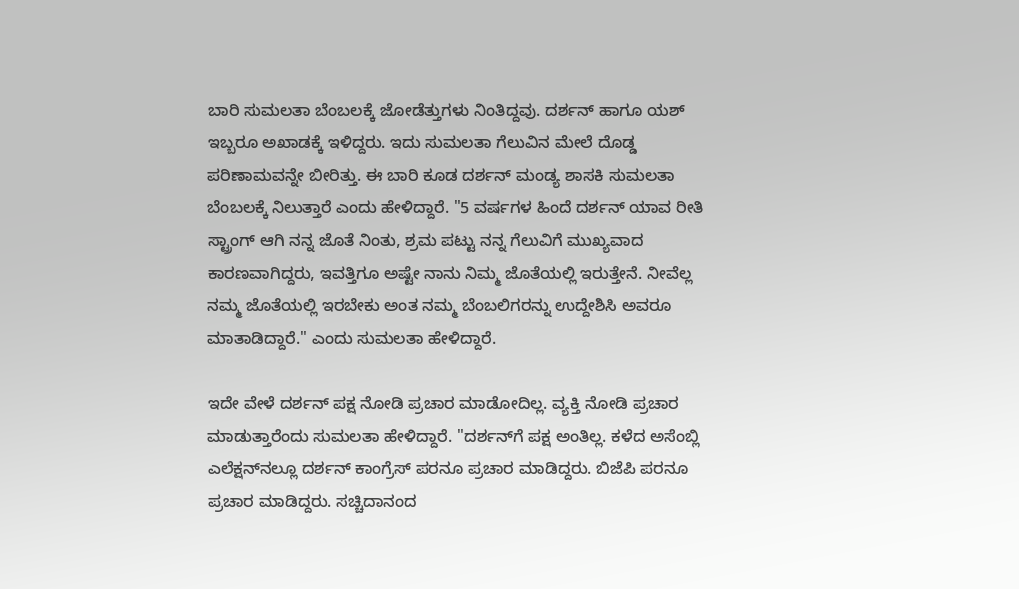ಬಾರಿ ಸುಮಲತಾ ಬೆಂಬಲಕ್ಕೆ ಜೋಡೆತ್ತುಗಳು ನಿಂತಿದ್ದವು. ದರ್ಶನ್ ಹಾಗೂ ಯಶ್ ಇಬ್ಬರೂ ಅಖಾಡಕ್ಕೆ ಇಳಿದ್ದರು. ಇದು ಸುಮಲತಾ ಗೆಲುವಿನ ಮೇಲೆ ದೊಡ್ಡ ಪರಿಣಾಮವನ್ನೇ ಬೀರಿತ್ತು. ಈ ಬಾರಿ ಕೂಡ ದರ್ಶನ್ ಮಂಡ್ಯ ಶಾಸಕಿ ಸುಮಲತಾ ಬೆಂಬಲಕ್ಕೆ ನಿಲುತ್ತಾರೆ ಎಂದು ಹೇಳಿದ್ದಾರೆ. "5 ವರ್ಷಗಳ ಹಿಂದೆ ದರ್ಶನ್ ಯಾವ ರೀತಿ ಸ್ಟ್ರಾಂಗ್ ಆಗಿ ನನ್ನ ಜೊತೆ ನಿಂತು, ಶ್ರಮ ಪಟ್ಟು ನನ್ನ ಗೆಲುವಿಗೆ ಮುಖ್ಯವಾದ ಕಾರಣವಾಗಿದ್ದರು, ಇವತ್ತಿಗೂ ಅಷ್ಟೇ ನಾನು ನಿಮ್ಮ ಜೊತೆಯಲ್ಲಿ ಇರುತ್ತೇನೆ. ನೀವೆಲ್ಲ ನಮ್ಮ ಜೊತೆಯಲ್ಲಿ ಇರಬೇಕು ಅಂತ ನಮ್ಮ ಬೆಂಬಲಿಗರನ್ನು ಉದ್ದೇಶಿಸಿ ಅವರೂ ಮಾತಾಡಿದ್ದಾರೆ." ಎಂದು ಸುಮಲತಾ ಹೇಳಿದ್ದಾರೆ.

ಇದೇ ವೇಳೆ ದರ್ಶನ್ ಪಕ್ಷ ನೋಡಿ ಪ್ರಚಾರ ಮಾಡೋದಿಲ್ಲ. ವ್ಯಕ್ತಿ ನೋಡಿ ಪ್ರಚಾರ ಮಾಡುತ್ತಾರೆಂದು ಸುಮಲತಾ ಹೇಳಿದ್ದಾರೆ. "ದರ್ಶನ್‌ಗೆ ಪಕ್ಷ ಅಂತಿಲ್ಲ. ಕಳೆದ ಅಸೆಂಬ್ಲಿ ಎಲೆಕ್ಷನ್‌ನಲ್ಲೂ ದರ್ಶನ್ ಕಾಂಗ್ರೆಸ್ ಪರನೂ ಪ್ರಚಾರ ಮಾಡಿದ್ದರು. ಬಿಜೆಪಿ ಪರನೂ ಪ್ರಚಾರ ಮಾಡಿದ್ದರು. ಸಚ್ಚಿದಾನಂದ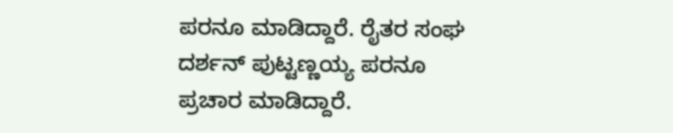ಪರನೂ ಮಾಡಿದ್ದಾರೆ. ರೈತರ ಸಂಘ ದರ್ಶನ್ ಪುಟ್ಟಣ್ಣಯ್ಯ ಪರನೂ ಪ್ರಚಾರ ಮಾಡಿದ್ದಾರೆ.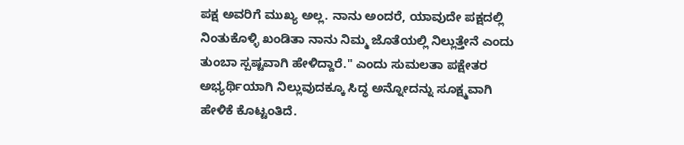ಪಕ್ಷ ಅವರಿಗೆ ಮುಖ್ಯ ಅಲ್ಲ. ನಾನು ಅಂದರೆ, ಯಾವುದೇ ಪಕ್ಷದಲ್ಲಿ ನಿಂತುಕೊಳ್ಳಿ ಖಂಡಿತಾ ನಾನು ನಿಮ್ಮ ಜೊತೆಯಲ್ಲಿ ನಿಲ್ಲುತ್ತೇನೆ ಎಂದು ತುಂಬಾ ಸ್ಪಷ್ಟವಾಗಿ ಹೇಳಿದ್ದಾರೆ." ಎಂದು ಸುಮಲತಾ ಪಕ್ಷೇತರ ಅಭ್ಯರ್ಥಿಯಾಗಿ ನಿಲ್ಲುವುದಕ್ಕೂ ಸಿದ್ಧ ಅನ್ನೋದನ್ನು ಸೂಕ್ಷ್ಮವಾಗಿ ಹೇಳಿಕೆ ಕೊಟ್ಟಂತಿದೆ.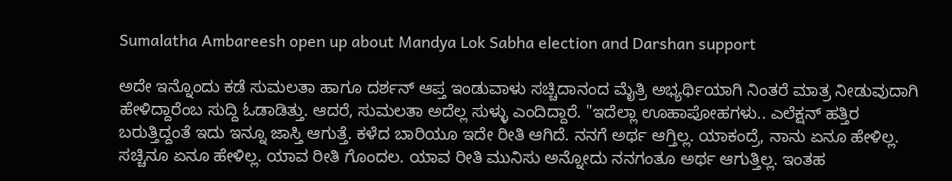Sumalatha Ambareesh open up about Mandya Lok Sabha election and Darshan support

ಅದೇ ಇನ್ನೊಂದು ಕಡೆ ಸುಮಲತಾ ಹಾಗೂ ದರ್ಶನ್ ಆಪ್ತ ಇಂಡುವಾಳು ಸಚ್ಚಿದಾನಂದ ಮೈತ್ರಿ ಅಭ್ಯರ್ಥಿಯಾಗಿ ನಿಂತರೆ ಮಾತ್ರ ನೀಡುವುದಾಗಿ ಹೇಳಿದ್ದಾರೆಂಬ ಸುದ್ದಿ ಓಡಾಡಿತ್ತು. ಆದರೆ, ಸುಮಲತಾ ಅದೆಲ್ಲ ಸುಳ್ಳು ಎಂದಿದ್ದಾರೆ. "ಇದೆಲ್ಲಾ ಊಹಾಪೋಹಗಳು.. ಎಲೆಕ್ಷನ್ ಹತ್ತಿರ ಬರುತ್ತಿದ್ದಂತೆ ಇದು ಇನ್ನೂ ಜಾಸ್ತಿ ಆಗುತ್ತೆ. ಕಳೆದ ಬಾರಿಯೂ ಇದೇ ರೀತಿ ಆಗಿದೆ. ನನಗೆ ಅರ್ಥ ಆಗ್ತಿಲ್ಲ. ಯಾಕಂದ್ರೆ, ನಾನು ಏನೂ ಹೇಳಿಲ್ಲ. ಸಚ್ಚಿನೂ ಏನೂ ಹೇಳಿಲ್ಲ. ಯಾವ ರೀತಿ ಗೊಂದಲ. ಯಾವ ರೀತಿ ಮುನಿಸು ಅನ್ನೋದು ನನಗಂತೂ ಅರ್ಥ ಆಗುತ್ತಿಲ್ಲ. ಇಂತಹ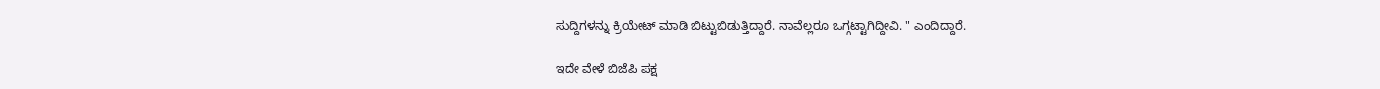ಸುದ್ದಿಗಳನ್ನು ಕ್ರಿಯೇಟ್ ಮಾಡಿ ಬಿಟ್ಟುಬಿಡುತ್ತಿದ್ದಾರೆ. ನಾವೆಲ್ಲರೂ ಒಗ್ಗಟ್ಟಾಗಿದ್ದೀವಿ. " ಎಂದಿದ್ದಾರೆ.

ಇದೇ ವೇಳೆ ಬಿಜೆಪಿ ಪಕ್ಷ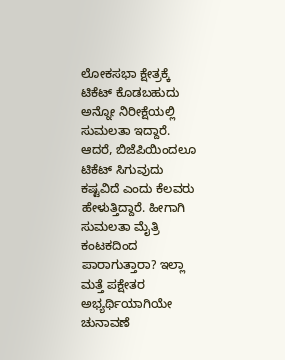ಲೋಕಸಭಾ ಕ್ಷೇತ್ರಕ್ಕೆ ಟಿಕೆಟ್ ಕೊಡಬಹುದು ಅನ್ನೋ ನಿರೀಕ್ಷೆಯಲ್ಲಿ ಸುಮಲತಾ ಇದ್ದಾರೆ. ಆದರೆ, ಬಿಜೆಪಿಯಿಂದಲೂ ಟಿಕೆಟ್ ಸಿಗುವುದು ಕಷ್ಟವಿದೆ ಎಂದು ಕೆಲವರು ಹೇಳುತ್ತಿದ್ದಾರೆ. ಹೀಗಾಗಿ ಸುಮಲತಾ ಮೈತ್ರಿ ಕಂಟಕದಿಂದ ಪಾರಾಗುತ್ತಾರಾ? ಇಲ್ಲಾ ಮತ್ತೆ ಪಕ್ಷೇತರ ಅಭ್ಯರ್ಥಿಯಾಗಿಯೇ ಚುನಾವಣೆ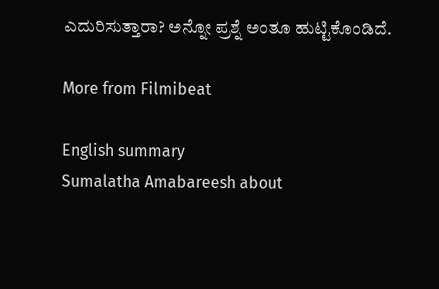ಎದುರಿಸುತ್ತಾರಾ? ಅನ್ನೋ ಪ್ರಶ್ನೆ ಅಂತೂ ಹುಟ್ಟಿಕೊಂಡಿದೆ.

More from Filmibeat

English summary
Sumalatha Amabareesh about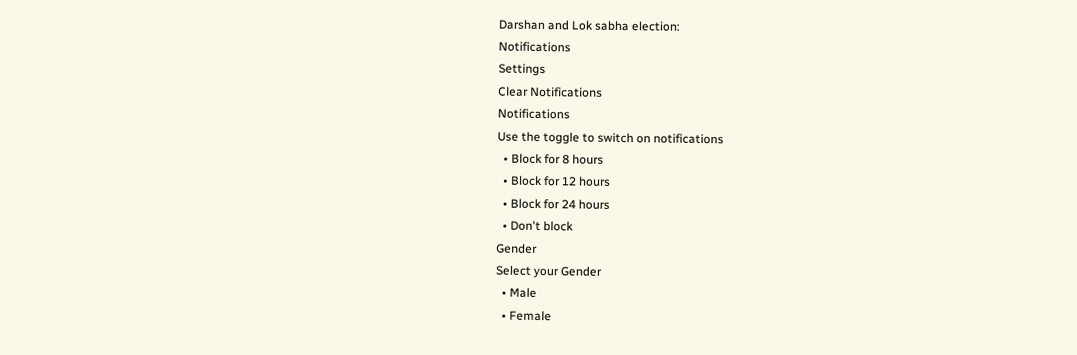Darshan and Lok sabha election:
Notifications
Settings
Clear Notifications
Notifications
Use the toggle to switch on notifications
  • Block for 8 hours
  • Block for 12 hours
  • Block for 24 hours
  • Don't block
Gender
Select your Gender
  • Male
  • Female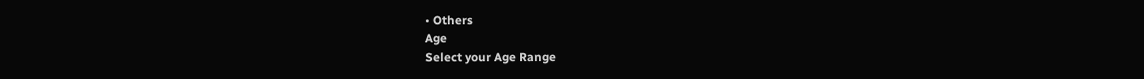• Others
Age
Select your Age Range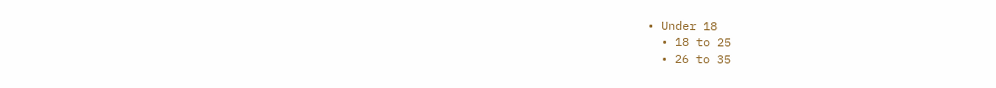• Under 18
  • 18 to 25
  • 26 to 35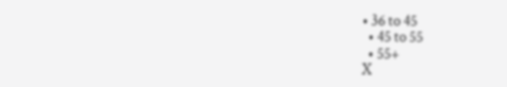• 36 to 45
  • 45 to 55
  • 55+
X